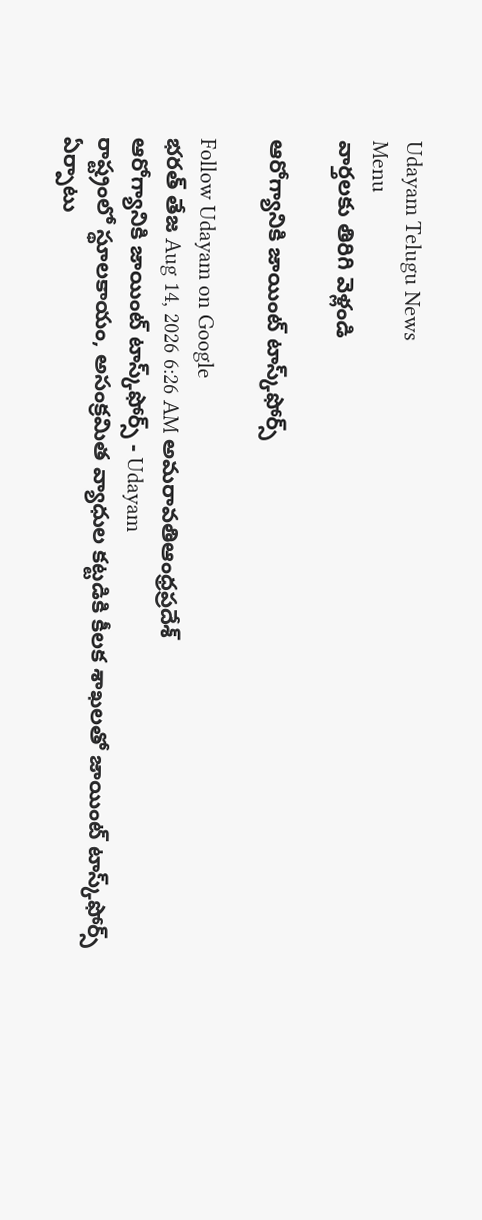Udayam Telugu News
Menu
వార్తలకు తిరిగి వెళ్లండి

ఆరోగ్యానికి జాయింట్‌ టాస్క్‌ఫోర్స్‌

Follow Udayam on Google
భరత్ తేజ Aug 14, 2026 6:26 AM అమరావతిఆంధ్రప్రదేశ్
ఆరోగ్యానికి జాయింట్‌ టాస్క్‌ఫోర్స్‌ - Udayam
రాష్ట్రంలో స్థూలకాయం, అసంక్రమిత వ్యాధుల కట్టడికి కీలక శాఖలతో జాయింట్‌ టాస్క్‌ఫోర్స్‌ ఏర్పాటు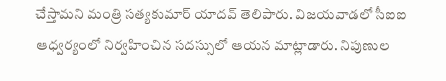చేస్తామని మంత్రి సత్యకుమార్‌ యాదవ్‌ తెలిపారు. విజయవాడలో సీఐఐ ఆధ్వర్యంలో నిర్వహించిన సదస్సులో ఆయన మాట్లాడారు. నిపుణుల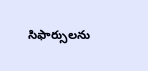సిఫార్సులను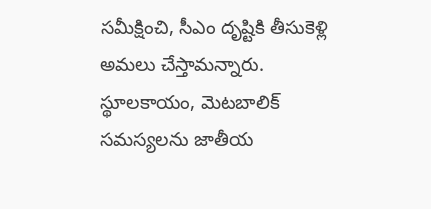సమీక్షించి, సీఎం దృష్టికి తీసుకెళ్లి అమలు చేస్తామన్నారు. స్థూలకాయం, మెటబాలిక్‌ సమస్యలను జాతీయ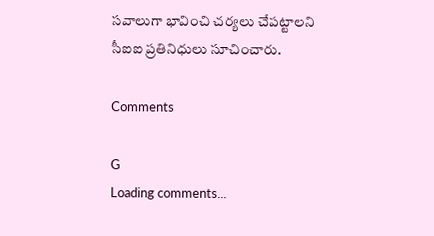సవాలుగా భావించి చర్యలు చేపట్టాలని సీఐఐ ప్రతినిధులు సూచించారు.

Comments

G
Loading comments...